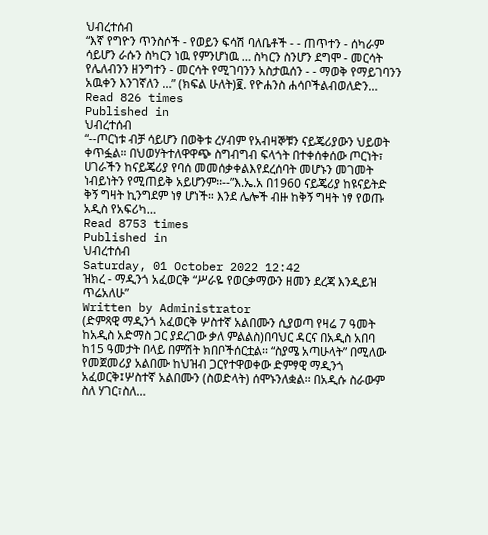ህብረተሰብ
“እኛ የግዮን ጥንስሶች - የወይን ፍሳሽ ባለቤቶች - - ጠጥተን - ሰካራም ሳይሆን ራሱን ስካርን ነዉ የምንሆነዉ … ስካርን ስንሆን ደግሞ - መርሳት የሌለብንን ዘንግተን - መርሳት የሚገባንን አስታዉሰን - - ማወቅ የማይገባንን አዉቀን እንገኛለን …” (ክፍል ሁለት)፪. የዮሐንስ ሐሳቦችልብወለድን…
Read 826 times
Published in
ህብረተሰብ
“--ጦርነቱ ብቻ ሳይሆን በወቅቱ ረሃብም የአብዛኞቹን ናይጄሪያውን ህይወት ቀጥፏል። በህወሃትተለዋዋጭ ስግብግብ ፍላጎት በተቀሰቀሰው ጦርነት፣ ሀገራችን ከናይጄሪያ የባሰ መመሰቃቀልእየደረሰባት መሆኑን መገመት ነብይነትን የሚጠይቅ አይሆንም፡፡--”እ.ኤ.አ በ1960 ናይጄሪያ ከዩናይትድ ቅኝ ግዛት ኪንግደም ነፃ ሆነች። እንደ ሌሎች ብዙ ከቅኝ ግዛት ነፃ የወጡ አዲስ የአፍሪካ…
Read 8753 times
Published in
ህብረተሰብ
Saturday, 01 October 2022 12:42
ዝክረ - ማዲንጎ አፈወርቅ “ሥራዬ የወርቃማውን ዘመን ደረጃ እንዲይዝ ጥሬአለሁ”
Written by Administrator
(ድምጻዊ ማዲንጎ አፈወርቅ ሦስተኛ አልበሙን ሲያወጣ የዛሬ 7 ዓመት ከአዲስ አድማስ ጋር ያደረገው ቃለ ምልልስ)በባህር ዳርና በአዲስ አበባ ከ15 ዓመታት በላይ በምሽት ክበቦችሰርቷል፡፡ “ስያሜ አጣሁላት” በሚለው የመጀመሪያ አልበሙ ከህዝብ ጋርየተዋወቀው ድምፃዊ ማዲንጎ አፈወርቅ፤ሦስተኛ አልበሙን (ስወድላት) ሰሞኑንለቋል፡፡ በአዲሱ ስራውም ስለ ሃገር፣ስለ…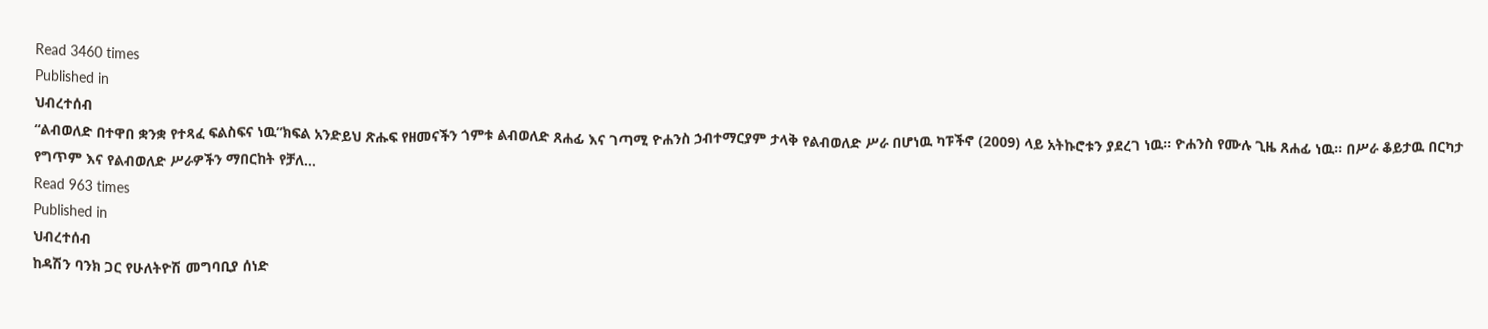Read 3460 times
Published in
ህብረተሰብ
“ልብወለድ በተዋበ ቋንቋ የተጻፈ ፍልስፍና ነዉ”ክፍል አንድይህ ጽሑፍ የዘመናችን ጎምቱ ልብወለድ ጸሐፊ እና ገጣሚ ዮሐንስ ኃብተማርያም ታላቅ የልብወለድ ሥራ በሆነዉ ካፑችኖ (2009) ላይ አትኩሮቱን ያደረገ ነዉ፡፡ ዮሐንስ የሙሉ ጊዜ ጸሐፊ ነዉ፡፡ በሥራ ቆይታዉ በርካታ የግጥም እና የልብወለድ ሥራዎችን ማበርከት የቻለ…
Read 963 times
Published in
ህብረተሰብ
ከዳሽን ባንክ ጋር የሁለትዮሽ መግባቢያ ሰነድ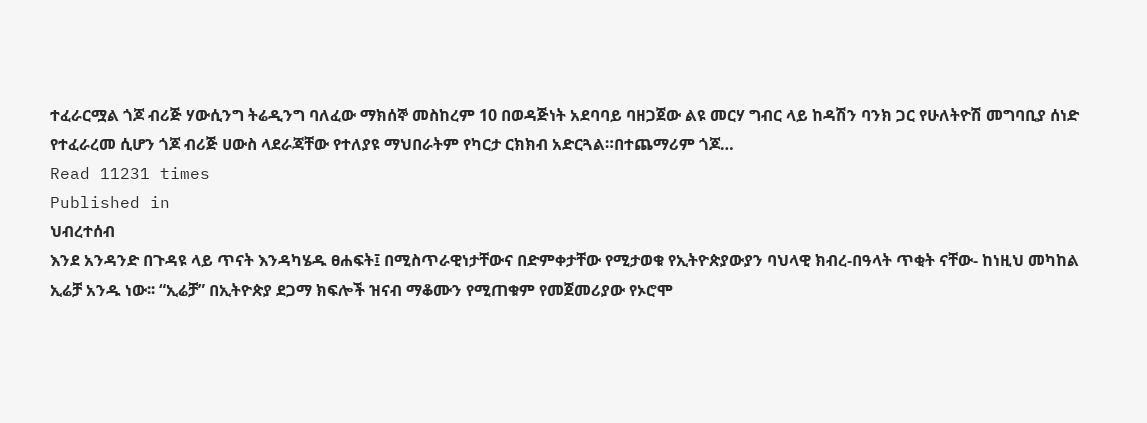ተፈራርሟል ጎጆ ብሪጅ ሃውሲንግ ትሬዲንግ ባለፈው ማክሰኞ መስከረም 10 በወዳጅነት አደባባይ ባዘጋጀው ልዩ መርሃ ግብር ላይ ከዳሽን ባንክ ጋር የሁለትዮሽ መግባቢያ ሰነድ የተፈራረመ ሲሆን ጎጆ ብሪጅ ሀውስ ላደራጃቸው የተለያዩ ማህበራትም የካርታ ርክክብ አድርጓል።በተጨማሪም ጎጆ…
Read 11231 times
Published in
ህብረተሰብ
እንደ አንዳንድ በጉዳዩ ላይ ጥናት እንዳካሄዱ ፀሐፍት፤ በሚስጥራዊነታቸውና በድምቀታቸው የሚታወቁ የኢትዮጵያውያን ባህላዊ ክብረ-በዓላት ጥቂት ናቸው- ከነዚህ መካከል ኢሬቻ አንዱ ነው፡፡ “ኢሬቻ” በኢትዮጵያ ደጋማ ክፍሎች ዝናብ ማቆሙን የሚጠቁም የመጀመሪያው የኦሮሞ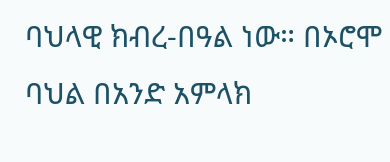ባህላዊ ክብረ-በዓል ነው። በኦሮሞ ባህል በአንድ አምላክ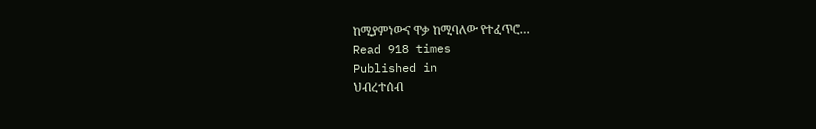ከሚያምነውና ዋቃ ከሚባለው የተፈጥሮ…
Read 918 times
Published in
ህብረተሰብ